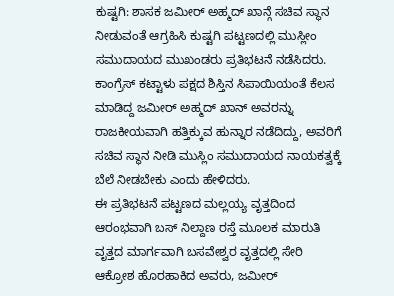ಕುಷ್ಟಗಿ: ಶಾಸಕ ಜಮೀರ್ ಅಹ್ಮದ್ ಖಾನ್ಗೆ ಸಚಿವ ಸ್ಥಾನ ನೀಡುವಂತೆ ಆಗ್ರಹಿಸಿ ಕುಷ್ಟಗಿ ಪಟ್ಟಣದಲ್ಲಿ ಮುಸ್ಲೀಂ ಸಮುದಾಯದ ಮುಖಂಡರು ಪ್ರತಿಭಟನೆ ನಡೆಸಿದರು.
ಕಾಂಗ್ರೆಸ್ ಕಟ್ಟಾಳು ಪಕ್ಷದ ಶಿಸ್ತಿನ ಸಿಪಾಯಿಯಂತೆ ಕೆಲಸ ಮಾಡಿದ್ದ ಜಮೀರ್ ಅಹ್ಮದ್ ಖಾನ್ ಅವರನ್ನು ರಾಜಕೀಯವಾಗಿ ಹತ್ತಿಕ್ಕುವ ಹುನ್ನಾರ ನಡೆದಿದ್ದು, ಅವರಿಗೆ ಸಚಿವ ಸ್ಥಾನ ನೀಡಿ ಮುಸ್ಲಿಂ ಸಮುದಾಯದ ನಾಯಕತ್ವಕ್ಕೆ ಬೆಲೆ ನೀಡಬೇಕು ಎಂದು ಹೇಳಿದರು.
ಈ ಪ್ರತಿಭಟನೆ ಪಟ್ಟಣದ ಮಲ್ಲಯ್ಯ ವೃತ್ತದಿಂದ ಆರಂಭವಾಗಿ ಬಸ್ ನಿಲ್ದಾಣ ರಸ್ತೆ ಮೂಲಕ ಮಾರುತಿ ವೃತ್ತದ ಮಾರ್ಗವಾಗಿ ಬಸವೇಶ್ವರ ವೃತ್ತದಲ್ಲಿ ಸೇರಿ ಆಕ್ರೋಶ ಹೊರಹಾಕಿದ ಅವರು, ಜಮೀರ್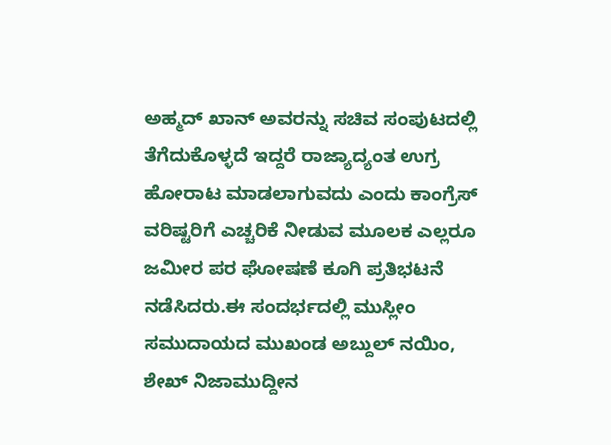ಅಹ್ಮದ್ ಖಾನ್ ಅವರನ್ನು ಸಚಿವ ಸಂಪುಟದಲ್ಲಿ ತೆಗೆದುಕೊಳ್ಳದೆ ಇದ್ದರೆ ರಾಜ್ಯಾದ್ಯಂತ ಉಗ್ರ ಹೋರಾಟ ಮಾಡಲಾಗುವದು ಎಂದು ಕಾಂಗ್ರೆಸ್ ವರಿಷ್ಟರಿಗೆ ಎಚ್ಚರಿಕೆ ನೀಡುವ ಮೂಲಕ ಎಲ್ಲರೂ ಜಮೀರ ಪರ ಘೋಷಣೆ ಕೂಗಿ ಪ್ರತಿಭಟನೆ ನಡೆಸಿದರು.ಈ ಸಂದರ್ಭದಲ್ಲಿ ಮುಸ್ಲೀಂ ಸಮುದಾಯದ ಮುಖಂಡ ಅಬ್ದುಲ್ ನಯಿಂ, ಶೇಖ್ ನಿಜಾಮುದ್ದೀನ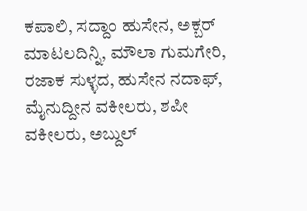ಕಪಾಲಿ, ಸದ್ದಾಂ ಹುಸೇನ, ಅಕ್ಬರ್ ಮಾಟಲದಿನ್ನಿ, ಮೌಲಾ ಗುಮಗೇರಿ, ರಜಾಕ ಸುಳ್ಳದ, ಹುಸೇನ ನದಾಫ್, ಮೈನುದ್ದೀನ ವಕೀಲರು, ಶಪೀ ವಕೀಲರು, ಅಬ್ದುಲ್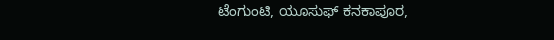ಟೆಂಗುಂಟಿ, ಯೂಸುಫ್ ಕನಕಾಪೂರ,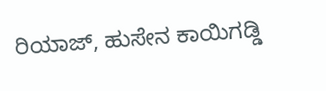ರಿಯಾಜ್, ಹುಸೇನ ಕಾಯಿಗಡ್ಡಿ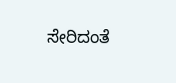ಸೇರಿದಂತೆ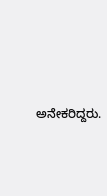ಅನೇಕರಿದ್ದರು.